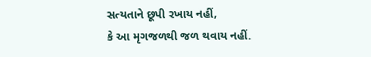સત્યતાને છૂપી રખાય નહીં,
કે આ મૃગજળથી જળ થવાય નહીં.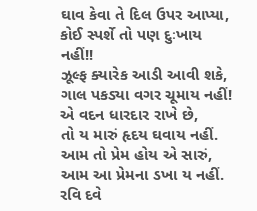ઘાવ કેવા તે દિલ ઉપર આપ્યા,
કોઈ સ્પર્શે તો પણ દુઃખાય નહીં!!
ઝૂલ્ફ ક્યારેક આડી આવી શકે,
ગાલ પકડ્યા વગર ચૂમાય નહીં!
એ વદન ધારદાર રાખે છે,
તો ય મારું હૃદય ઘવાય નહીં.
આમ તો પ્રેમ હોય એ સારું,
આમ આ પ્રેમના ડખા ય નહીં.
રવિ દવે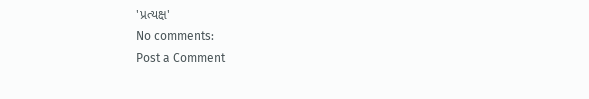'પ્રત્યક્ષ'
No comments:
Post a Comment